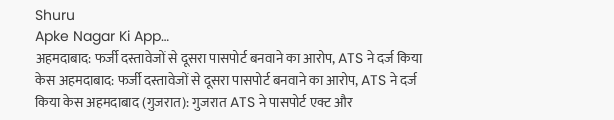Shuru
Apke Nagar Ki App…
अहमदाबाद: फर्जी दस्तावेजों से दूसरा पासपोर्ट बनवाने का आरोप, ATS ने दर्ज किया केस अहमदाबाद: फर्जी दस्तावेजों से दूसरा पासपोर्ट बनवाने का आरोप, ATS ने दर्ज किया केस अहमदाबाद (गुजरात): गुजरात ATS ने पासपोर्ट एक्ट और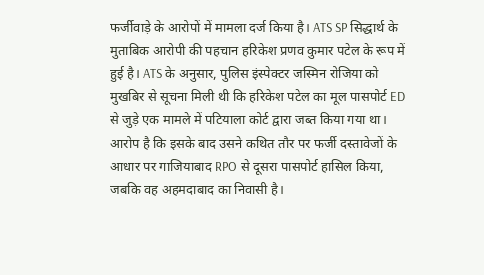फर्जीवाड़े के आरोपों में मामला दर्ज किया है। ATS SP सिद्धार्थ के मुताबिक आरोपी की पहचान हरिकेश प्रणव कुमार पटेल के रूप में हुई है। ATS के अनुसार, पुलिस इंस्पेक्टर जस्मिन रोजिया को मुखबिर से सूचना मिली थी कि हरिकेश पटेल का मूल पासपोर्ट ED से जुड़े एक मामले में पटियाला कोर्ट द्वारा जब्त किया गया था। आरोप है कि इसके बाद उसने कथित तौर पर फर्जी दस्तावेजों के आधार पर गाजियाबाद RPO से दूसरा पासपोर्ट हासिल किया, जबकि वह अहमदाबाद का निवासी है।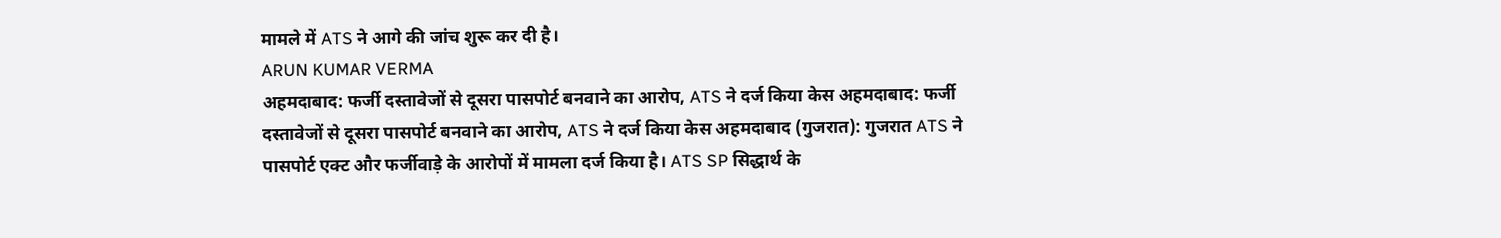मामले में ATS ने आगे की जांच शुरू कर दी है।
ARUN KUMAR VERMA
अहमदाबाद: फर्जी दस्तावेजों से दूसरा पासपोर्ट बनवाने का आरोप, ATS ने दर्ज किया केस अहमदाबाद: फर्जी दस्तावेजों से दूसरा पासपोर्ट बनवाने का आरोप, ATS ने दर्ज किया केस अहमदाबाद (गुजरात): गुजरात ATS ने पासपोर्ट एक्ट और फर्जीवाड़े के आरोपों में मामला दर्ज किया है। ATS SP सिद्धार्थ के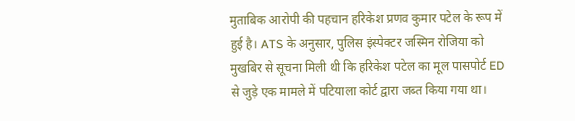मुताबिक आरोपी की पहचान हरिकेश प्रणव कुमार पटेल के रूप में हुई है। ATS के अनुसार, पुलिस इंस्पेक्टर जस्मिन रोजिया को मुखबिर से सूचना मिली थी कि हरिकेश पटेल का मूल पासपोर्ट ED से जुड़े एक मामले में पटियाला कोर्ट द्वारा जब्त किया गया था।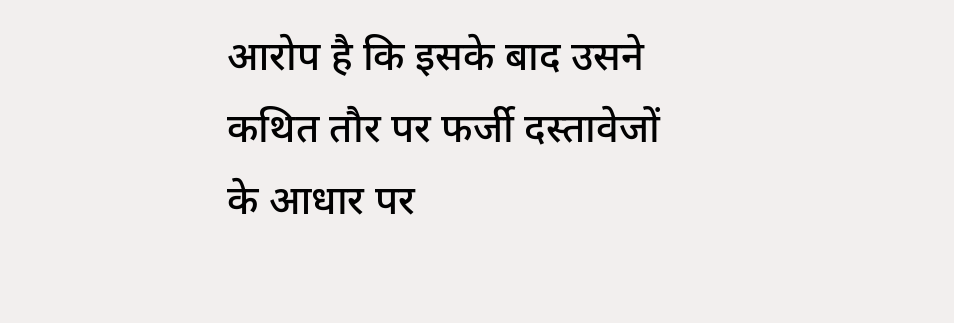आरोप है कि इसके बाद उसने कथित तौर पर फर्जी दस्तावेजों के आधार पर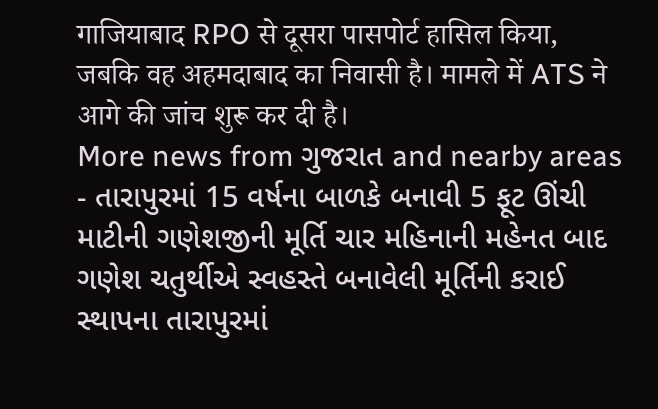गाजियाबाद RPO से दूसरा पासपोर्ट हासिल किया, जबकि वह अहमदाबाद का निवासी है। मामले में ATS ने आगे की जांच शुरू कर दी है।
More news from ગુજરાત and nearby areas
- તારાપુરમાં 15 વર્ષના બાળકે બનાવી 5 ફૂટ ઊંચી માટીની ગણેશજીની મૂર્તિ ચાર મહિનાની મહેનત બાદ ગણેશ ચતુર્થીએ સ્વહસ્તે બનાવેલી મૂર્તિની કરાઈ સ્થાપના તારાપુરમાં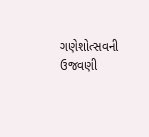ગણેશોત્સવની ઉજવણી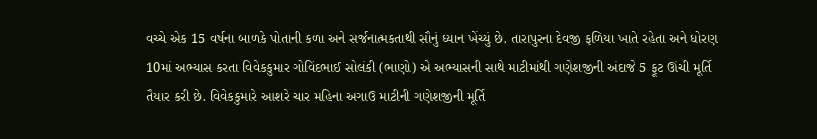વચ્ચે એક 15 વર્ષના બાળકે પોતાની કળા અને સર્જનાત્મકતાથી સૌનું ધ્યાન ખેંચ્યું છે. તારાપુરના દેવજી ફળિયા ખાતે રહેતા અને ધોરણ 10માં અભ્યાસ કરતા વિવેકકુમાર ગોવિંદભાઈ સોલંકી (ભાણો) એ અભ્યાસની સાથે માટીમાંથી ગણેશજીની અંદાજે 5 ફૂટ ઊંચી મૂર્તિ તૈયાર કરી છે. વિવેકકુમારે આશરે ચાર મહિના અગાઉ માટીની ગણેશજીની મૂર્તિ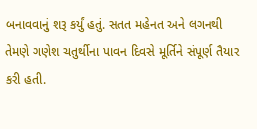બનાવવાનું શરૂ કર્યું હતું. સતત મહેનત અને લગનથી તેમણે ગણેશ ચતુર્થીના પાવન દિવસે મૂર્તિને સંપૂર્ણ તૈયાર કરી હતી.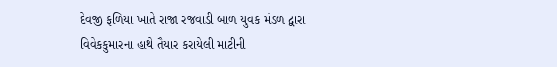દેવજી ફળિયા ખાતે રાજા રજવાડી બાળ યુવક મંડળ દ્વારા વિવેકકુમારના હાથે તૈયાર કરાયેલી માટીની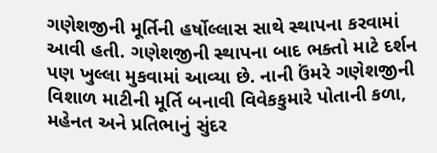ગણેશજીની મૂર્તિની હર્ષોલ્લાસ સાથે સ્થાપના કરવામાં આવી હતી. ગણેશજીની સ્થાપના બાદ ભક્તો માટે દર્શન પણ ખુલ્લા મુકવામાં આવ્યા છે. નાની ઉંમરે ગણેશજીની વિશાળ માટીની મૂર્તિ બનાવી વિવેકકુમારે પોતાની કળા, મહેનત અને પ્રતિભાનું સુંદર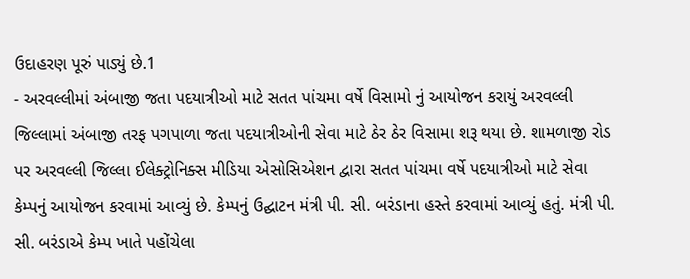ઉદાહરણ પૂરું પાડ્યું છે.1
- અરવલ્લીમાં અંબાજી જતા પદયાત્રીઓ માટે સતત પાંચમા વર્ષે વિસામો નું આયોજન કરાયું અરવલ્લી જિલ્લામાં અંબાજી તરફ પગપાળા જતા પદયાત્રીઓની સેવા માટે ઠેર ઠેર વિસામા શરૂ થયા છે. શામળાજી રોડ પર અરવલ્લી જિલ્લા ઈલેક્ટ્રોનિક્સ મીડિયા એસોસિએશન દ્વારા સતત પાંચમા વર્ષે પદયાત્રીઓ માટે સેવા કેમ્પનું આયોજન કરવામાં આવ્યું છે. કેમ્પનું ઉદ્ઘાટન મંત્રી પી. સી. બરંડાના હસ્તે કરવામાં આવ્યું હતું. મંત્રી પી. સી. બરંડાએ કેમ્પ ખાતે પહોંચેલા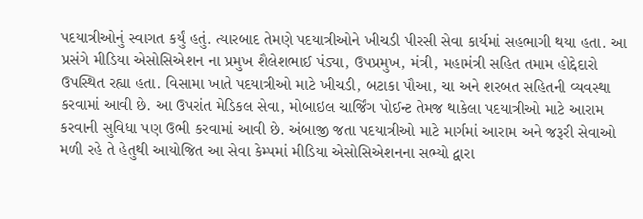પદયાત્રીઓનું સ્વાગત કર્યું હતું. ત્યારબાદ તેમણે પદયાત્રીઓને ખીચડી પીરસી સેવા કાર્યમાં સહભાગી થયા હતા. આ પ્રસંગે મીડિયા એસોસિએશન ના પ્રમુખ શૈલેશભાઈ પંડ્યા, ઉપપ્રમુખ, મંત્રી, મહામંત્રી સહિત તમામ હોદ્દેદારો ઉપસ્થિત રહ્યા હતા. વિસામા ખાતે પદયાત્રીઓ માટે ખીચડી, બટાકા પૌઆ, ચા અને શરબત સહિતની વ્યવસ્થા કરવામાં આવી છે. આ ઉપરાંત મેડિકલ સેવા, મોબાઇલ ચાર્જિંગ પોઈન્ટ તેમજ થાકેલા પદયાત્રીઓ માટે આરામ કરવાની સુવિધા પણ ઉભી કરવામાં આવી છે. અંબાજી જતા પદયાત્રીઓ માટે માર્ગમાં આરામ અને જરૂરી સેવાઓ મળી રહે તે હેતુથી આયોજિત આ સેવા કેમ્પમાં મીડિયા એસોસિએશનના સભ્યો દ્વારા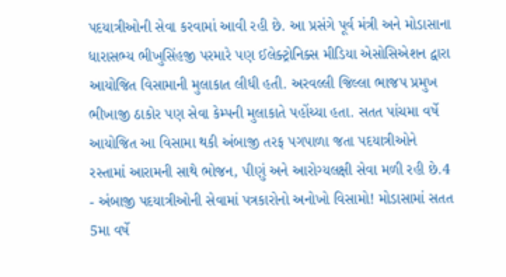પદયાત્રીઓની સેવા કરવામાં આવી રહી છે. આ પ્રસંગે પૂર્વ મંત્રી અને મોડાસાના ધારાસભ્ય ભીખુસિંહજી પરમારે પણ ઈલેક્ટ્રોનિક્સ મીડિયા એસોસિએશન દ્વારા આયોજિત વિસામાની મુલાકાત લીધી હતી. અરવલ્લી જિલ્લા ભાજપ પ્રમુખ ભીખાજી ઠાકોર પણ સેવા કેમ્પની મુલાકાતે પહોંચ્યા હતા. સતત પાંચમા વર્ષે આયોજિત આ વિસામા થકી અંબાજી તરફ પગપાળા જતા પદયાત્રીઓને રસ્તામાં આરામની સાથે ભોજન, પીણું અને આરોગ્યલક્ષી સેવા મળી રહી છે.4
- અંબાજી પદયાત્રીઓની સેવામાં પત્રકારોનો અનોખો વિસામો! મોડાસામાં સતત 5મા વર્ષે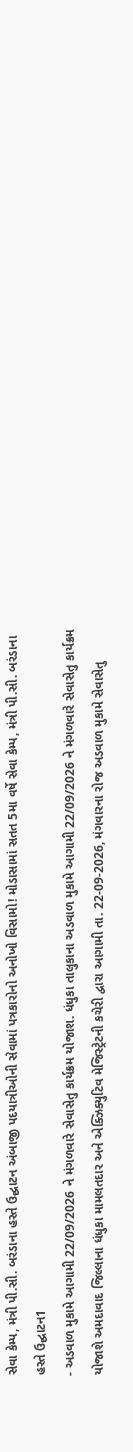સેવા કેમ્પ, મંત્રી પી.સી. બરંડાના હસ્તે ઉદ્ઘાટન અંબાજી પદયાત્રીઓની સેવામાં પત્રકારોનો અનોખો વિસામો! મોડાસામાં સતત 5મા વર્ષે સેવા કેમ્પ, મંત્રી પી.સી. બરંડાના હસ્તે ઉદ્ઘાટન1
- અડવાળ મુકામે આગામી 22/09/2026 ને મંગળવારે સેવાસેતુ કાર્યક્રમ યોજાશ. ધંધુકા તાલુકાના અડવાળ મુકામે આગામી 22/09/2026 ને મંગળવારે સેવાસેતુ કાર્યક્રમ યોજાશે અમદાવાદ જિલ્લાના ધંધુકા મામલતદાર અને એક્ઝિક્યુટિવ મેજિસ્ટ્રેટની કચેરી દ્વારા આગામી તા. 22-09-2026, મંગવારના રોજ અડવાળ મુકામે સેવાસેતુ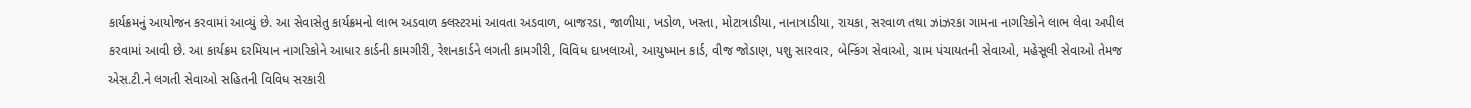કાર્યક્રમનું આયોજન કરવામાં આવ્યું છે. આ સેવાસેતુ કાર્યક્રમનો લાભ અડવાળ ક્લસ્ટરમાં આવતા અડવાળ, બાજરડા, જાળીયા, ખડોળ, ખસ્તા, મોટાત્રાડીયા, નાનાત્રાડીયા, રાયકા, સરવાળ તથા ઝાંઝરકા ગામના નાગરિકોને લાભ લેવા અપીલ કરવામાં આવી છે. આ કાર્યક્રમ દરમિયાન નાગરિકોને આધાર કાર્ડની કામગીરી, રેશનકાર્ડને લગતી કામગીરી, વિવિધ દાખલાઓ, આયુષ્માન કાર્ડ, વીજ જોડાણ, પશુ સારવાર, બેન્કિંગ સેવાઓ, ગ્રામ પંચાયતની સેવાઓ, મહેસૂલી સેવાઓ તેમજ એસ.ટી.ને લગતી સેવાઓ સહિતની વિવિધ સરકારી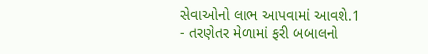સેવાઓનો લાભ આપવામાં આવશે.1
- તરણેતર મેળામાં ફરી બબાલનો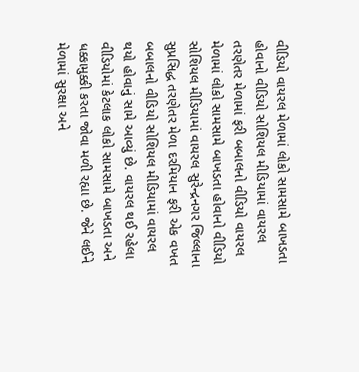વીડિયો વાયરલ મેળામાં લોકો સામસામે બાખડતા હોવાનો વીડિયો સોશિયલ મીડિયામાં વાયરલ તરણેતર મેળામાં ફરી બબાલનો વીડિયો વાયરલ મેળામાં લોકો સામસામે બાખડતા હોવાનો વીડિયો સોશિયલ મીડિયામાં વાયરલ સુરેન્દ્રનગર જિલ્લાના સુપ્રસિદ્ધ તરણેતર મેળા દરમિયાન ફરી એક વખત બબાલનો વીડિયો સોશિયલ મીડિયામાં વાયરલ થયો હોવાનું સામે આવ્યું છે. વાયરલ થઈ રહેલા વીડિયોમાં કેટલાક લોકો સામસામે બાખડતા અને ધક્કામુક્કી કરતા જોવા મળી રહ્યા છે. જેને લઈને મેળામાં સુરક્ષા અને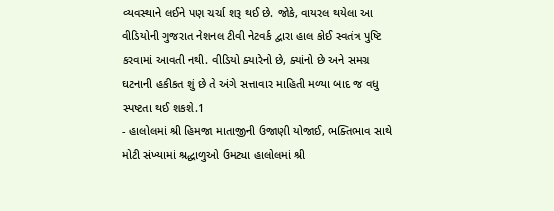વ્યવસ્થાને લઈને પણ ચર્ચા શરૂ થઈ છે. જોકે, વાયરલ થયેલા આ વીડિયોની ગુજરાત નેશનલ ટીવી નેટવર્ક દ્વારા હાલ કોઈ સ્વતંત્ર પુષ્ટિ કરવામાં આવતી નથી. વીડિયો ક્યારેનો છે, ક્યાંનો છે અને સમગ્ર ઘટનાની હકીકત શું છે તે અંગે સત્તાવાર માહિતી મળ્યા બાદ જ વધુ સ્પષ્ટતા થઈ શકશે.1
- હાલોલમાં શ્રી હિમજા માતાજીની ઉજાણી યોજાઈ, ભક્તિભાવ સાથે મોટી સંખ્યામાં શ્રદ્ધાળુઓ ઉમટ્યા હાલોલમાં શ્રી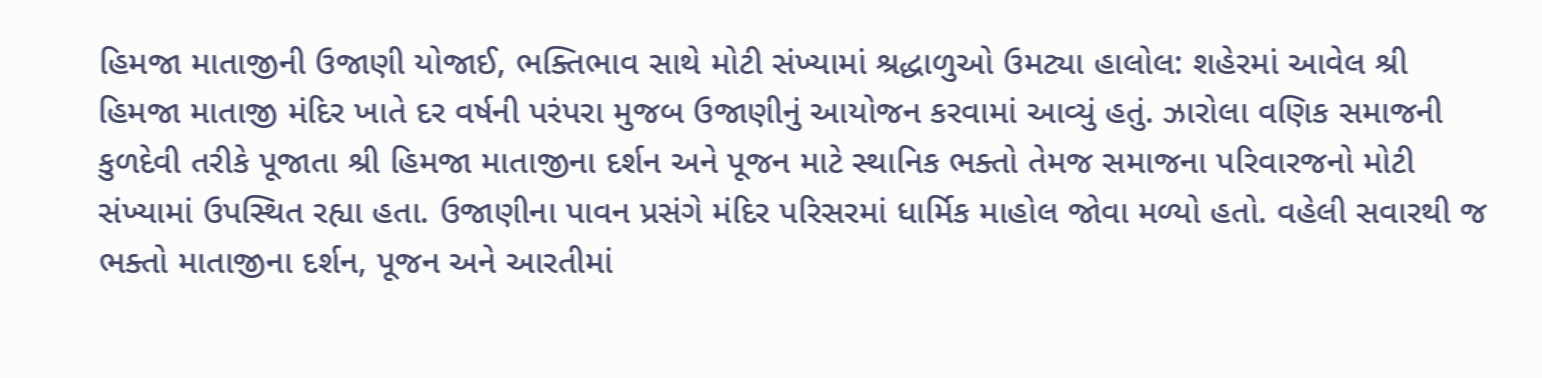હિમજા માતાજીની ઉજાણી યોજાઈ, ભક્તિભાવ સાથે મોટી સંખ્યામાં શ્રદ્ધાળુઓ ઉમટ્યા હાલોલ: શહેરમાં આવેલ શ્રી હિમજા માતાજી મંદિર ખાતે દર વર્ષની પરંપરા મુજબ ઉજાણીનું આયોજન કરવામાં આવ્યું હતું. ઝારોલા વણિક સમાજની કુળદેવી તરીકે પૂજાતા શ્રી હિમજા માતાજીના દર્શન અને પૂજન માટે સ્થાનિક ભક્તો તેમજ સમાજના પરિવારજનો મોટી સંખ્યામાં ઉપસ્થિત રહ્યા હતા. ઉજાણીના પાવન પ્રસંગે મંદિર પરિસરમાં ધાર્મિક માહોલ જોવા મળ્યો હતો. વહેલી સવારથી જ ભક્તો માતાજીના દર્શન, પૂજન અને આરતીમાં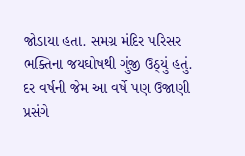જોડાયા હતા. સમગ્ર મંદિર પરિસર ભક્તિના જયઘોષથી ગુંજી ઉઠ્યું હતું. દર વર્ષની જેમ આ વર્ષે પણ ઉજાણી પ્રસંગે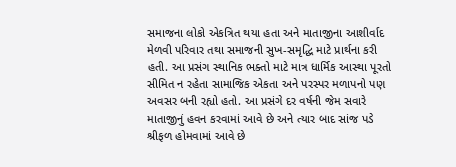સમાજના લોકો એકત્રિત થયા હતા અને માતાજીના આશીર્વાદ મેળવી પરિવાર તથા સમાજની સુખ-સમૃદ્ધિ માટે પ્રાર્થના કરી હતી. આ પ્રસંગ સ્થાનિક ભક્તો માટે માત્ર ધાર્મિક આસ્થા પૂરતો સીમિત ન રહેતા સામાજિક એકતા અને પરસ્પર મળાપનો પણ અવસર બની રહ્યો હતો. આ પ્રસંગે દર વર્ષની જેમ સવારે માતાજીનું હવન કરવામાં આવે છે અને ત્યાર બાદ સાંજ પડે શ્રીફળ હોમવામાં આવે છે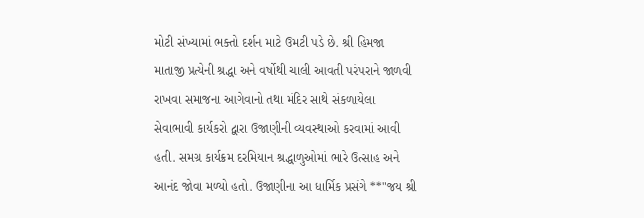મોટી સંખ્યામાં ભક્તો દર્શન માટે ઉમટી પડે છે. શ્રી હિમજા માતાજી પ્રત્યેની શ્રદ્ધા અને વર્ષોથી ચાલી આવતી પરંપરાને જાળવી રાખવા સમાજના આગેવાનો તથા મંદિર સાથે સંકળાયેલા સેવાભાવી કાર્યકરો દ્વારા ઉજાણીની વ્યવસ્થાઓ કરવામાં આવી હતી. સમગ્ર કાર્યક્રમ દરમિયાન શ્રદ્ધાળુઓમાં ભારે ઉત્સાહ અને આનંદ જોવા મળ્યો હતો. ઉજાણીના આ ધાર્મિક પ્રસંગે **"જય શ્રી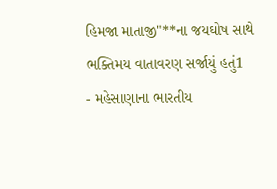હિમજા માતાજી"**ના જયઘોષ સાથે ભક્તિમય વાતાવરણ સર્જાયું હતું1
- મહેસાણાના ભારતીય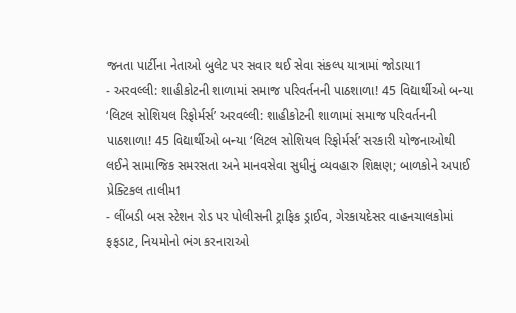જનતા પાર્ટીના નેતાઓ બુલેટ પર સવાર થઈ સેવા સંકલ્પ યાત્રામાં જોડાયા1
- અરવલ્લી: શાહીકોટની શાળામાં સમાજ પરિવર્તનની પાઠશાળા! 45 વિદ્યાર્થીઓ બન્યા ‘લિટલ સોશિયલ રિફોર્મર્સ’ અરવલ્લી: શાહીકોટની શાળામાં સમાજ પરિવર્તનની પાઠશાળા! 45 વિદ્યાર્થીઓ બન્યા ‘લિટલ સોશિયલ રિફોર્મર્સ’ સરકારી યોજનાઓથી લઈને સામાજિક સમરસતા અને માનવસેવા સુધીનું વ્યવહારુ શિક્ષણ; બાળકોને અપાઈ પ્રેક્ટિકલ તાલીમ1
- લીંબડી બસ સ્ટેશન રોડ પર પોલીસની ટ્રાફિક ડ્રાઈવ, ગેરકાયદેસર વાહનચાલકોમાં ફફડાટ, નિયમોનો ભંગ કરનારાઓ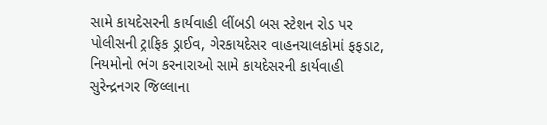સામે કાયદેસરની કાર્યવાહી લીંબડી બસ સ્ટેશન રોડ પર પોલીસની ટ્રાફિક ડ્રાઈવ, ગેરકાયદેસર વાહનચાલકોમાં ફફડાટ, નિયમોનો ભંગ કરનારાઓ સામે કાયદેસરની કાર્યવાહી સુરેન્દ્રનગર જિલ્લાના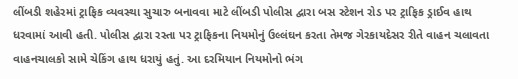લીંબડી શહેરમાં ટ્રાફિક વ્યવસ્થા સુચારુ બનાવવા માટે લીંબડી પોલીસ દ્વારા બસ સ્ટેશન રોડ પર ટ્રાફિક ડ્રાઈવ હાથ ધરવામાં આવી હતી. પોલીસ દ્વારા રસ્તા પર ટ્રાફિકના નિયમોનું ઉલ્લંઘન કરતા તેમજ ગેરકાયદેસર રીતે વાહન ચલાવતા વાહનચાલકો સામે ચેકિંગ હાથ ધરાયું હતું. આ દરમિયાન નિયમોનો ભંગ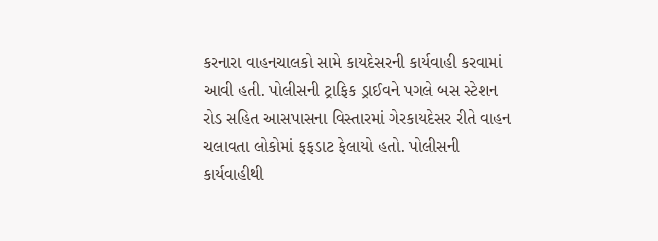કરનારા વાહનચાલકો સામે કાયદેસરની કાર્યવાહી કરવામાં આવી હતી. પોલીસની ટ્રાફિક ડ્રાઈવને પગલે બસ સ્ટેશન રોડ સહિત આસપાસના વિસ્તારમાં ગેરકાયદેસર રીતે વાહન ચલાવતા લોકોમાં ફફડાટ ફેલાયો હતો. પોલીસની કાર્યવાહીથી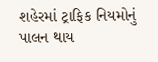શહેરમાં ટ્રાફિક નિયમોનું પાલન થાય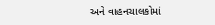અને વાહનચાલકોમાં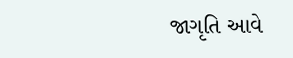જાગૃતિ આવે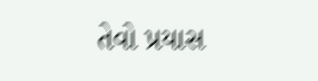તેવો પ્રયાસ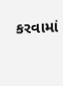કરવામાં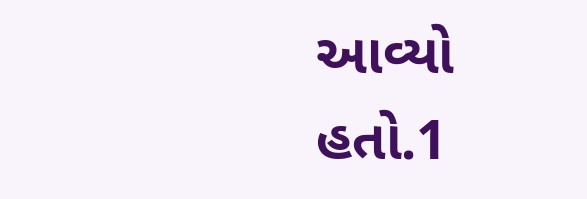આવ્યો હતો.1